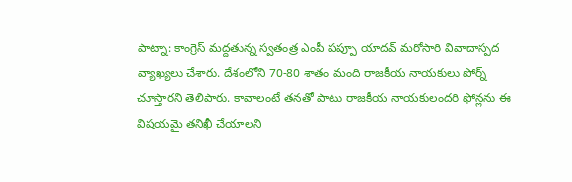పాట్నా: కాంగ్రెస్ మద్దతున్న స్వతంత్ర ఎంపీ పప్పూ యాదవ్ మరోసారి వివాదాస్పద వ్యాఖ్యలు చేశారు. దేశంలోని 70-80 శాతం మంది రాజకీయ నాయకులు పోర్న్ చూస్తారని తెలిపారు. కావాలంటే తనతో పాటు రాజకీయ నాయకులందరి ఫోన్లను ఈ విషయమై తనిఖీ చేయాలని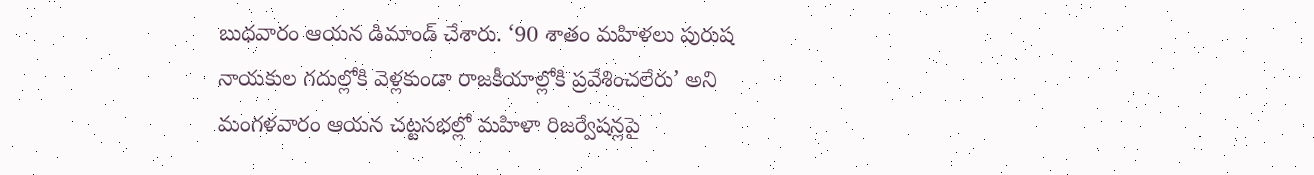బుధవారం ఆయన డిమాండ్ చేశారు. ‘90 శాతం మహిళలు పురుష నాయకుల గదుల్లోకి వెళ్లకుండా రాజకీయాల్లోకి ప్రవేశించలేరు’ అని మంగళవారం ఆయన చట్టసభల్లో మహిళా రిజర్వేషన్లపై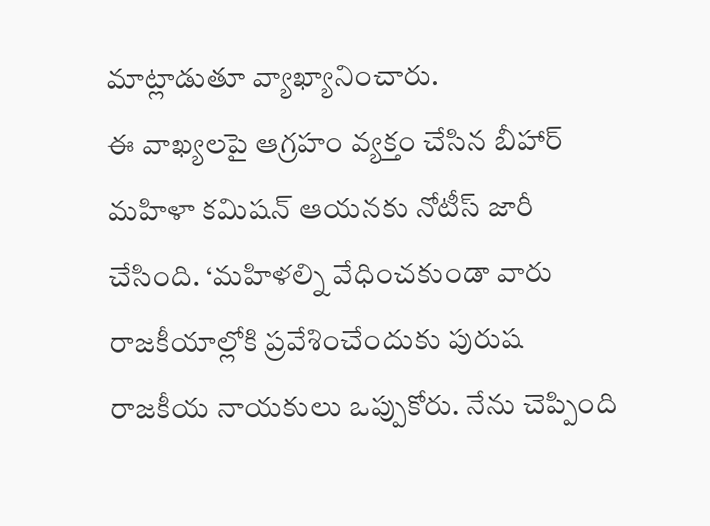మాట్లాడుతూ వ్యాఖ్యానించారు.
ఈ వాఖ్యలపై ఆగ్రహం వ్యక్తం చేసిన బీహార్ మహిళా కమిషన్ ఆయనకు నోటీస్ జారీ చేసింది. ‘మహిళల్ని వేధించకుండా వారు రాజకీయాల్లోకి ప్రవేశించేందుకు పురుష రాజకీయ నాయకులు ఒప్పుకోరు. నేను చెప్పింది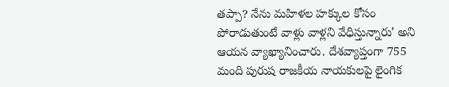తప్పా? నేను మహిళల హక్కుల కోసం పోరాడుతుంటే వాళ్లు వాళ్లని వేధిస్తున్నారు’ అని ఆయన వ్యాఖ్యానించారు. దేశవ్యాప్తంగా 755 మంది పురుష రాజకీయ నాయకులపై లైంగిక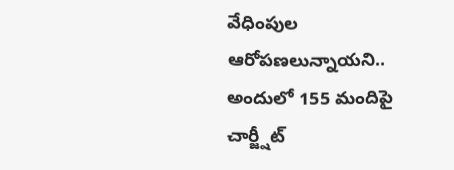వేధింపుల ఆరోపణలున్నాయని.. అందులో 155 మందిపై చార్జ్షీట్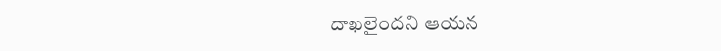దాఖలైందని ఆయన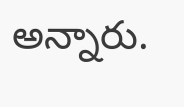అన్నారు.